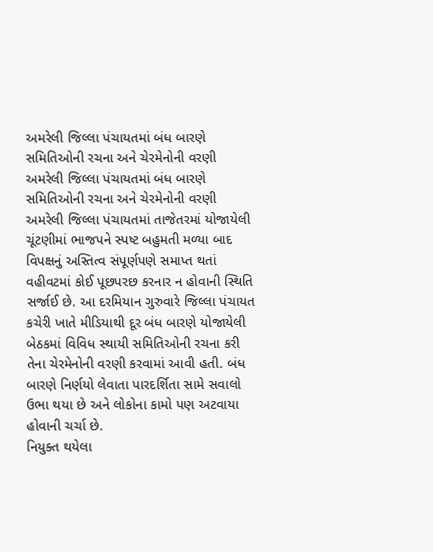અમરેલી જિલ્લા પંચાયતમાં બંધ બારણે સમિતિઓની રચના અને ચેરમેનોની વરણી
અમરેલી જિલ્લા પંચાયતમાં બંધ બારણે સમિતિઓની રચના અને ચેરમેનોની વરણી
અમરેલી જિલ્લા પંચાયતમાં તાજેતરમાં યોજાયેલી ચૂંટણીમાં ભાજપને સ્પષ્ટ બહુમતી મળ્યા બાદ વિપક્ષનું અસ્તિત્વ સંપૂર્ણપણે સમાપ્ત થતાં વહીવટમાં કોઈ પૂછપરછ કરનાર ન હોવાની સ્થિતિ સર્જાઈ છે. આ દરમિયાન ગુરુવારે જિલ્લા પંચાયત કચેરી ખાતે મીડિયાથી દૂર બંધ બારણે યોજાયેલી બેઠકમાં વિવિધ સ્થાયી સમિતિઓની રચના કરી તેના ચેરમેનોની વરણી કરવામાં આવી હતી. બંધ બારણે નિર્ણયો લેવાતા પારદર્શિતા સામે સવાલો ઉભા થયા છે અને લોકોના કામો પણ અટવાયા હોવાની ચર્ચા છે.
નિયુક્ત થયેલા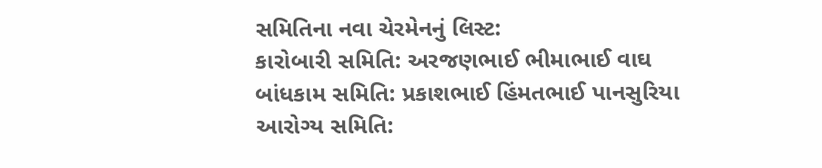સમિતિના નવા ચેરમેનનું લિસ્ટ:
કારોબારી સમિતિ: અરજણભાઈ ભીમાભાઈ વાઘ
બાંધકામ સમિતિ: પ્રકાશભાઈ હિંમતભાઈ પાનસુરિયા
આરોગ્ય સમિતિ: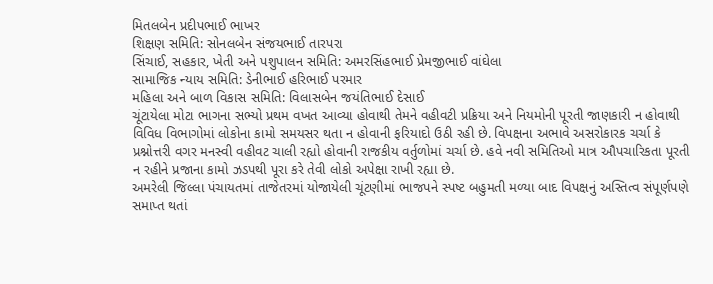મિતલબેન પ્રદીપભાઈ ભાખર
શિક્ષણ સમિતિ: સોનલબેન સંજયભાઈ તારપરા
સિંચાઈ, સહકાર, ખેતી અને પશુપાલન સમિતિ: અમરસિંહભાઈ પ્રેમજીભાઈ વાંઘેલા
સામાજિક ન્યાય સમિતિ: ડેનીભાઈ હરિભાઈ પરમાર
મહિલા અને બાળ વિકાસ સમિતિ: વિલાસબેન જયંતિભાઈ દેસાઈ
ચૂંટાયેલા મોટા ભાગના સભ્યો પ્રથમ વખત આવ્યા હોવાથી તેમને વહીવટી પ્રક્રિયા અને નિયમોની પૂરતી જાણકારી ન હોવાથી વિવિધ વિભાગોમાં લોકોના કામો સમયસર થતા ન હોવાની ફરિયાદો ઉઠી રહી છે. વિપક્ષના અભાવે અસરોકારક ચર્ચા કે પ્રશ્નોત્તરી વગર મનસ્વી વહીવટ ચાલી રહ્યો હોવાની રાજકીય વર્તુળોમાં ચર્ચા છે. હવે નવી સમિતિઓ માત્ર ઔપચારિકતા પૂરતી ન રહીને પ્રજાના કામો ઝડપથી પૂરા કરે તેવી લોકો અપેક્ષા રાખી રહ્યા છે.
અમરેલી જિલ્લા પંચાયતમાં તાજેતરમાં યોજાયેલી ચૂંટણીમાં ભાજપને સ્પષ્ટ બહુમતી મળ્યા બાદ વિપક્ષનું અસ્તિત્વ સંપૂર્ણપણે સમાપ્ત થતાં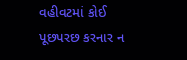વહીવટમાં કોઈ પૂછપરછ કરનાર ન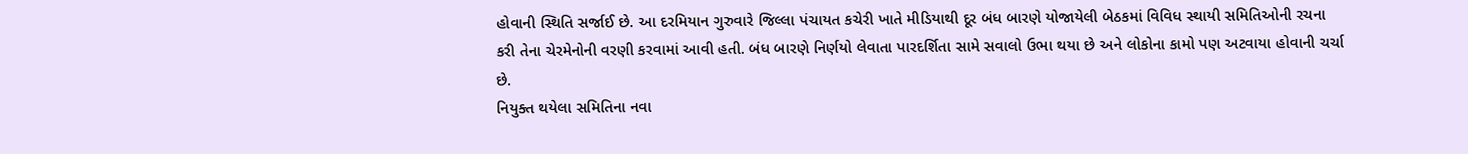હોવાની સ્થિતિ સર્જાઈ છે. આ દરમિયાન ગુરુવારે જિલ્લા પંચાયત કચેરી ખાતે મીડિયાથી દૂર બંધ બારણે યોજાયેલી બેઠકમાં વિવિધ સ્થાયી સમિતિઓની રચના કરી તેના ચેરમેનોની વરણી કરવામાં આવી હતી. બંધ બારણે નિર્ણયો લેવાતા પારદર્શિતા સામે સવાલો ઉભા થયા છે અને લોકોના કામો પણ અટવાયા હોવાની ચર્ચા છે.
નિયુક્ત થયેલા સમિતિના નવા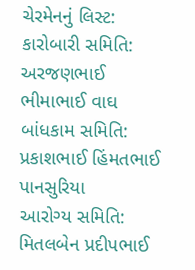ચેરમેનનું લિસ્ટ:
કારોબારી સમિતિ: અરજણભાઈ ભીમાભાઈ વાઘ
બાંધકામ સમિતિ: પ્રકાશભાઈ હિંમતભાઈ પાનસુરિયા
આરોગ્ય સમિતિ: મિતલબેન પ્રદીપભાઈ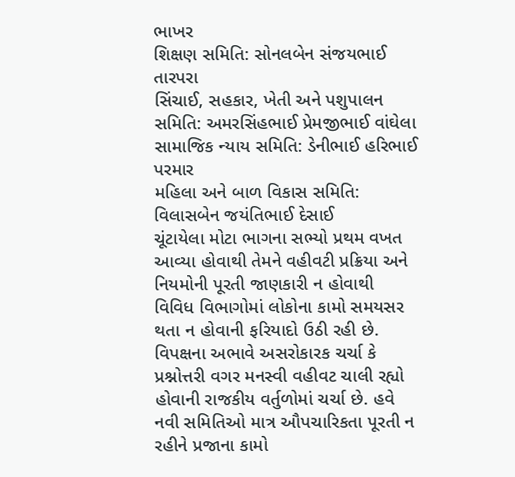ભાખર
શિક્ષણ સમિતિ: સોનલબેન સંજયભાઈ તારપરા
સિંચાઈ, સહકાર, ખેતી અને પશુપાલન સમિતિ: અમરસિંહભાઈ પ્રેમજીભાઈ વાંઘેલા
સામાજિક ન્યાય સમિતિ: ડેનીભાઈ હરિભાઈ પરમાર
મહિલા અને બાળ વિકાસ સમિતિ: વિલાસબેન જયંતિભાઈ દેસાઈ
ચૂંટાયેલા મોટા ભાગના સભ્યો પ્રથમ વખત આવ્યા હોવાથી તેમને વહીવટી પ્રક્રિયા અને નિયમોની પૂરતી જાણકારી ન હોવાથી વિવિધ વિભાગોમાં લોકોના કામો સમયસર થતા ન હોવાની ફરિયાદો ઉઠી રહી છે. વિપક્ષના અભાવે અસરોકારક ચર્ચા કે પ્રશ્નોત્તરી વગર મનસ્વી વહીવટ ચાલી રહ્યો હોવાની રાજકીય વર્તુળોમાં ચર્ચા છે. હવે નવી સમિતિઓ માત્ર ઔપચારિકતા પૂરતી ન રહીને પ્રજાના કામો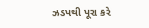ઝડપથી પૂરા કરે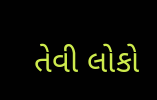તેવી લોકો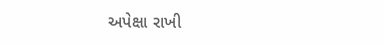અપેક્ષા રાખી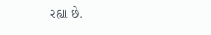રહ્યા છે.